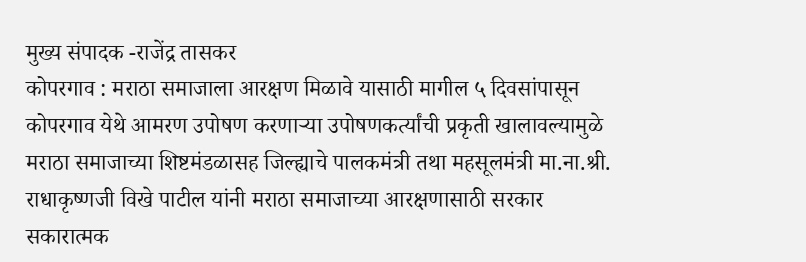मुख्य संपादक -राजेंद्र तासकर
कोपरगाव : मराठा समाजाला आरक्षण मिळावे यासाठी मागील ५ दिवसांपासून कोपरगाव येथे आमरण उपोषण करणाऱ्या उपोषणकर्त्यांची प्रकृती खालावल्यामुळे मराठा समाजाच्या शिष्टमंडळासह जिल्ह्याचे पालकमंत्री तथा महसूलमंत्री मा.ना.श्री. राधाकृष्णजी विखे पाटील यांनी मराठा समाजाच्या आरक्षणासाठी सरकार सकारात्मक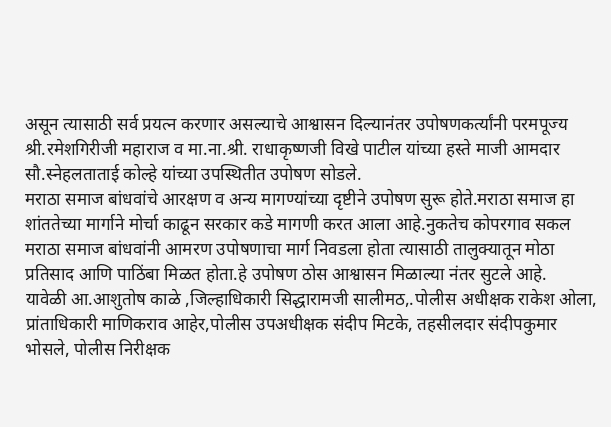असून त्यासाठी सर्व प्रयत्न करणार असल्याचे आश्वासन दिल्यानंतर उपोषणकर्त्यांनी परमपूज्य श्री.रमेशगिरीजी महाराज व मा.ना.श्री. राधाकृष्णजी विखे पाटील यांच्या हस्ते माजी आमदार सौ.स्नेहलताताई कोल्हे यांच्या उपस्थितीत उपोषण सोडले.
मराठा समाज बांधवांचे आरक्षण व अन्य मागण्यांच्या दृष्टीने उपोषण सुरू होते.मराठा समाज हा शांततेच्या मार्गाने मोर्चा काढून सरकार कडे मागणी करत आला आहे.नुकतेच कोपरगाव सकल मराठा समाज बांधवांनी आमरण उपोषणाचा मार्ग निवडला होता त्यासाठी तालुक्यातून मोठा प्रतिसाद आणि पाठिंबा मिळत होता.हे उपोषण ठोस आश्वासन मिळाल्या नंतर सुटले आहे.
यावेळी आ.आशुतोष काळे ,जिल्हाधिकारी सिद्धारामजी सालीमठ,.पोलीस अधीक्षक राकेश ओला, प्रांताधिकारी माणिकराव आहेर,पोलीस उपअधीक्षक संदीप मिटके, तहसीलदार संदीपकुमार भोसले, पोलीस निरीक्षक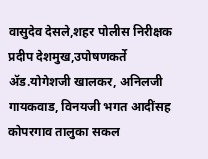वासुदेव देसले,शहर पोलीस निरीक्षक प्रदीप देशमुख,उपोषणकर्ते ॲड.योगेशजी खालकर, अनिलजी गायकवाड, विनयजी भगत आदींसह कोपरगाव तालुका सकल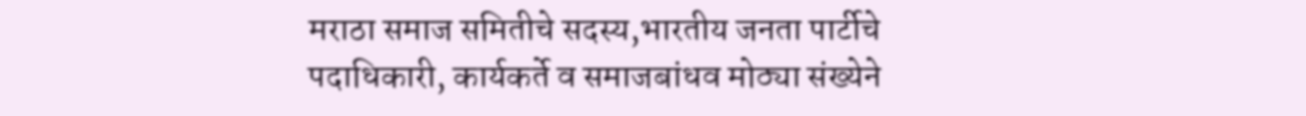मराठा समाज समितीचे सदस्य,भारतीय जनता पार्टीचे पदाधिकारी, कार्यकर्ते व समाजबांधव मोठ्या संख्येने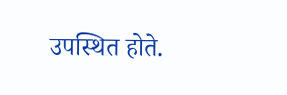उपस्थित होते.